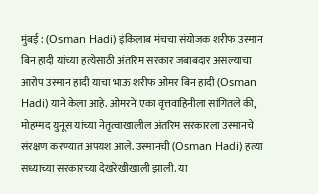मुंबई : (Osman Hadi) इंकिलाब मंचचा संयोजक शरीफ उस्मान बिन हादी यांच्या हत्येसाठी अंतरिम सरकार जबाबदार असल्याचा आरोप उस्मान हादी याचा भाऊ शरीफ ओमर बिन हादी (Osman Hadi) याने केला आहे. ओमरने एका वृत्तवाहिनीला सांगितले की, मोहम्मद युनूस यांच्या नेतृत्वाखालील अंतरिम सरकारला उस्मानचे संरक्षण करण्यात अपयश आले. उस्मानची (Osman Hadi) हत्या सध्याच्या सरकारच्या देखरेखीखाली झाली. या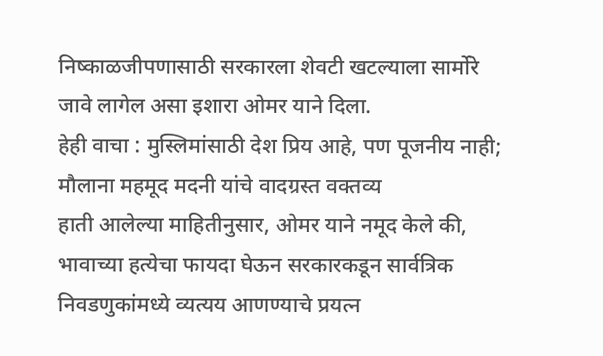निष्काळजीपणासाठी सरकारला शेवटी खटल्याला सार्मोरे जावे लागेल असा इशारा ओमर याने दिला.
हेही वाचा : मुस्लिमांसाठी देश प्रिय आहे, पण पूजनीय नाही; मौलाना महमूद मदनी यांचे वादग्रस्त वक्तव्य
हाती आलेल्या माहितीनुसार, ओमर याने नमूद केले की, भावाच्या हत्येचा फायदा घेऊन सरकारकडून सार्वत्रिक निवडणुकांमध्ये व्यत्यय आणण्याचे प्रयत्न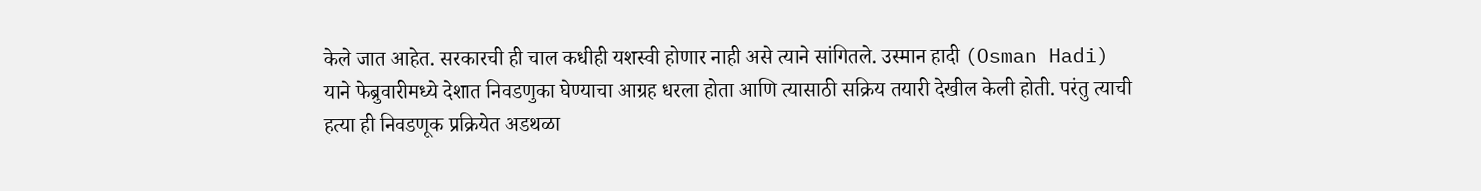केले जात आहेत. सरकारची ही चाल कधीही यशस्वी होणार नाही असे त्याने सांगितले. उस्मान हादी (Osman Hadi) याने फेब्रुवारीमध्ये देशात निवडणुका घेण्याचा आग्रह धरला होता आणि त्यासाठी सक्रिय तयारी देखील केली होती. परंतु त्याची हत्या ही निवडणूक प्रक्रियेत अडथळा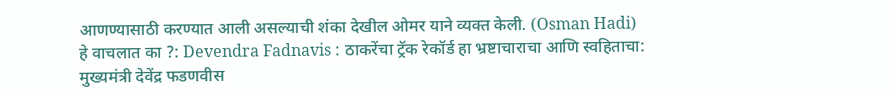आणण्यासाठी करण्यात आली असल्याची शंका देखील ओमर याने व्यक्त केली. (Osman Hadi)
हे वाचलात का ?: Devendra Fadnavis : ठाकरेंचा ट्रॅक रेकॉर्ड हा भ्रष्टाचाराचा आणि स्वहिताचा: मुख्यमंत्री देवेंद्र फडणवीस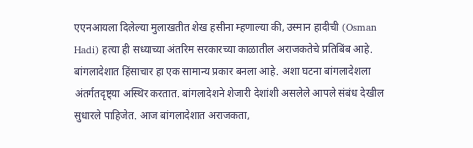एएनआयला दिलेल्या मुलाखतीत शेख हसीना म्हणाल्या की, उस्मान हादीची (Osman Hadi) हत्या ही सध्याच्या अंतरिम सरकारच्या काळातील अराजकतेचे प्रतिबिंब आहे. बांगलादेशात हिंसाचार हा एक सामान्य प्रकार बनला आहे. अशा घटना बांगलादेशला अंतर्गतदृष्ट्या अस्थिर करतात. बांगलादेशने शेजारी देशांशी असलेले आपले संबंध देखील सुधारले पाहिजेत. आज बांगलादेशात अराजकता,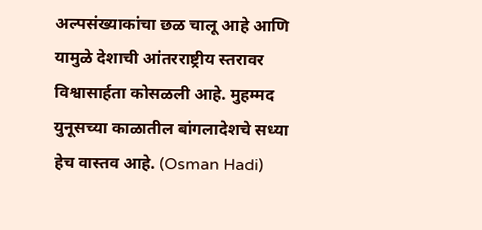अल्पसंख्याकांचा छळ चालू आहे आणि यामुळे देशाची आंतरराष्ट्रीय स्तरावर विश्वासार्हता कोसळली आहे. मुहम्मद युनूसच्या काळातील बांगलादेशचे सध्या हेच वास्तव आहे. (Osman Hadi)